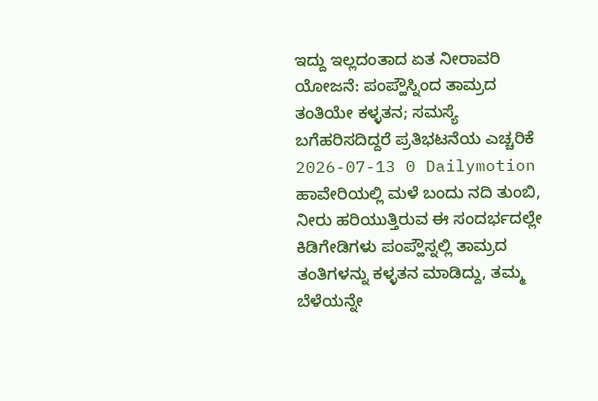ಇದ್ದು ಇಲ್ಲದಂತಾದ ಏತ ನೀರಾವರಿ ಯೋಜನೆ: ಪಂಪ್ಹೌಸ್ನಿಂದ ತಾಮ್ರದ ತಂತಿಯೇ ಕಳ್ಳತನ; ಸಮಸ್ಯೆ ಬಗೆಹರಿಸದಿದ್ದರೆ ಪ್ರತಿಭಟನೆಯ ಎಚ್ಚರಿಕೆ
2026-07-13 0 Dailymotion
ಹಾವೇರಿಯಲ್ಲಿ ಮಳೆ ಬಂದು ನದಿ ತುಂಬಿ, ನೀರು ಹರಿಯುತ್ತಿರುವ ಈ ಸಂದರ್ಭದಲ್ಲೇ ಕಿಡಿಗೇಡಿಗಳು ಪಂಪ್ಹೌಸ್ನಲ್ಲಿ ತಾಮ್ರದ ತಂತಿಗಳನ್ನು ಕಳ್ಳತನ ಮಾಡಿದ್ದು, ತಮ್ಮ ಬೆಳೆಯನ್ನೇ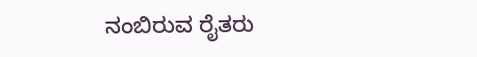ನಂಬಿರುವ ರೈತರು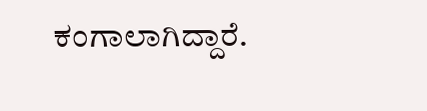ಕಂಗಾಲಾಗಿದ್ದಾರೆ.